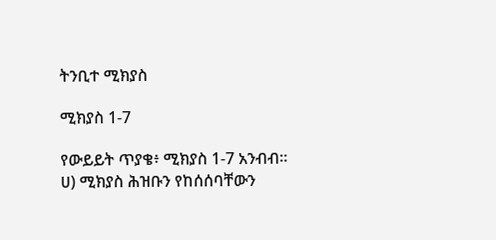ትንቢተ ሚክያስ

ሚክያስ 1-7

የውይይት ጥያቄ፥ ሚክያስ 1-7 አንብብ። ሀ) ሚክያስ ሕዝቡን የከሰሰባቸውን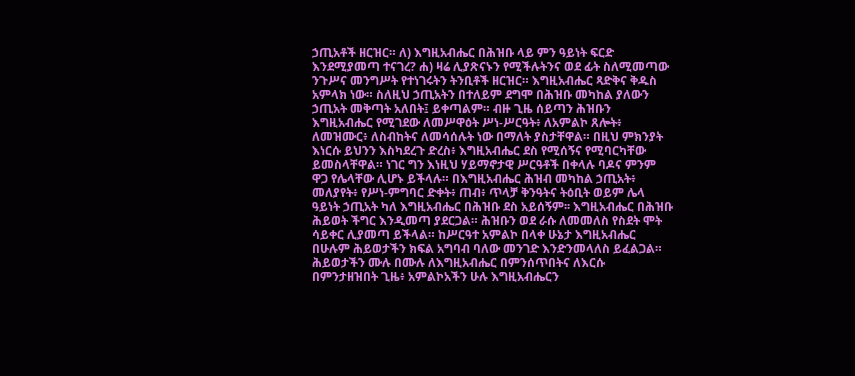ኃጢአቶች ዘርዝር። ለ) እግዚአብሔር በሕዝቡ ላይ ምን ዓይነት ፍርድ እንደሚያመጣ ተናገረ? ሐ) ዛሬ ሊያጽናኑን የሚችሉትንና ወደ ፊት ስለሚመጣው ንጉሥና መንግሥት የተነገሩትን ትንቢቶች ዘርዝር። እግዚአብሔር ጻድቅና ቅዱስ አምላክ ነው። ስለዚህ ኃጢአትን በተለይም ደግሞ በሕዝቡ መካከል ያለውን ኃጢአት መቅጣት አለበት፤ ይቀጣልም። ብዙ ጊዜ ሰይጣን ሕዝቡን እግዚአብሔር የሚገደው ለመሥዋዕት ሥነ-ሥርዓት፥ ለአምልኮ ጸሎት፥ ለመዝሙር፥ ለስብከትና ለመሳሰሉት ነው በማለት ያስታቸዋል። በዚህ ምክንያት እነርሱ ይህንን እስካደረጉ ድረስ፥ እግዚአብሔር ደስ የሚሰኝና የሚባርካቸው ይመስላቸዋል። ነገር ግን እነዚህ ሃይማኖታዊ ሥርዓቶች በቀላሉ ባዶና ምንም ዋጋ የሌላቸው ሊሆኑ ይችላሉ። በእግዚአብሔር ሕዝብ መካከል ኃጢአት፥ መለያየት፥ የሥነ-ምግባር ድቀት፥ ጠብ፥ ጥላቻ ቅንዓትና ትዕቢት ወይም ሌላ ዓይነት ኃጢአት ካለ እግዚአብሔር በሕዝቡ ደስ አይሰኝም፡፡ እግዚአብሔር በሕዝቡ ሕይወት ችግር እንዲመጣ ያደርጋል። ሕዝቡን ወደ ራሱ ለመመለስ የስደት ሞት ሳይቀር ሊያመጣ ይችላል። ከሥርዓተ አምልኮ በላቀ ሁኔታ እግዚአብሔር በሁሉም ሕይወታችን ክፍል አግባብ ባለው መንገድ እንድንመላለስ ይፈልጋል። ሕይወታችን ሙሉ በሙሉ ለእግዚአብሔር በምንሰጥበትና ለእርሱ በምንታዘዝበት ጊዜ፥ አምልኮአችን ሁሉ እግዚአብሔርን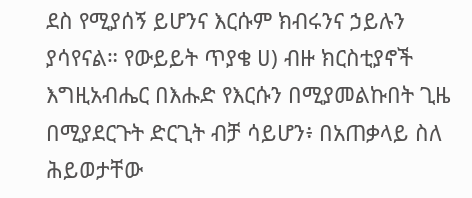ደስ የሚያሰኝ ይሆንና እርሱም ክብሩንና ኃይሉን ያሳየናል። የውይይት ጥያቄ ሀ) ብዙ ክርስቲያኖች እግዚአብሔር በእሑድ የእርሱን በሚያመልኩበት ጊዜ በሚያደርጉት ድርጊት ብቻ ሳይሆን፥ በአጠቃላይ ስለ ሕይወታቸው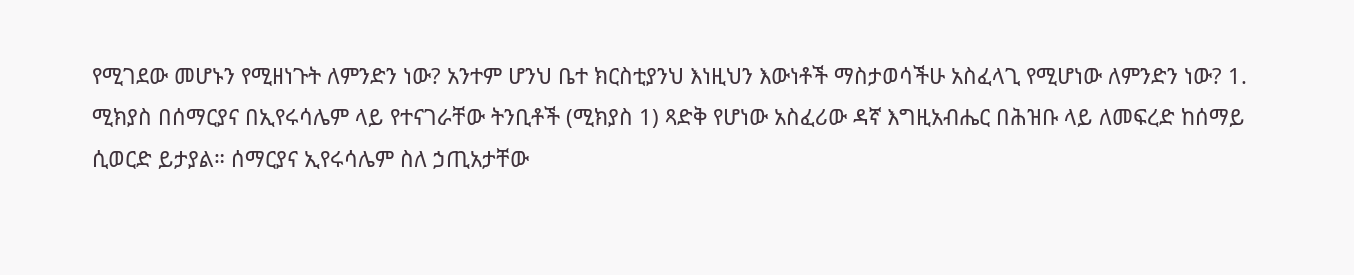የሚገደው መሆኑን የሚዘነጉት ለምንድን ነው? አንተም ሆንህ ቤተ ክርስቲያንህ እነዚህን እውነቶች ማስታወሳችሁ አስፈላጊ የሚሆነው ለምንድን ነው? 1. ሚክያስ በሰማርያና በኢየሩሳሌም ላይ የተናገራቸው ትንቢቶች (ሚክያስ 1) ጻድቅ የሆነው አስፈሪው ዳኛ እግዚአብሔር በሕዝቡ ላይ ለመፍረድ ከሰማይ ሲወርድ ይታያል። ሰማርያና ኢየሩሳሌም ስለ ኃጢአታቸው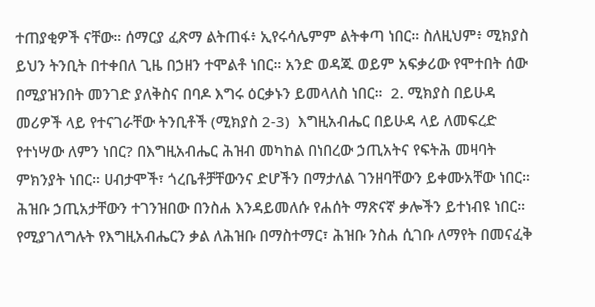ተጠያቂዎች ናቸው። ሰማርያ ፈጽማ ልትጠፋ፥ ኢየሩሳሌምም ልትቀጣ ነበር። ስለዚህም፥ ሚክያስ ይህን ትንቢት በተቀበለ ጊዜ በኃዘን ተሞልቶ ነበር። አንድ ወዳጁ ወይም አፍቃሪው የሞተበት ሰው በሚያዝንበት መንገድ ያለቅስና በባዶ እግሩ ዕርቃኑን ይመላለስ ነበር።  2. ሚክያስ በይሁዳ መሪዎች ላይ የተናገራቸው ትንቢቶች (ሚክያስ 2-3)  እግዚአብሔር በይሁዳ ላይ ለመፍረድ የተነሣው ለምን ነበር? በእግዚአብሔር ሕዝብ መካከል በነበረው ኃጢአትና የፍትሕ መዛባት ምክንያት ነበር። ሀብታሞች፣ ጎረቤቶቻቸውንና ድሆችን በማታለል ገንዘባቸውን ይቀሙአቸው ነበር። ሕዝቡ ኃጢአታቸውን ተገንዝበው በንስሐ እንዳይመለሱ የሐሰት ማጽናኛ ቃሎችን ይተነብዩ ነበር። የሚያገለግሉት የእግዚአብሔርን ቃል ለሕዝቡ በማስተማር፣ ሕዝቡ ንስሐ ሲገቡ ለማየት በመናፈቅ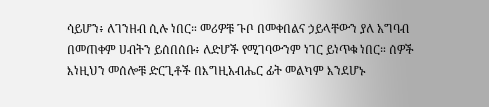ሳይሆን፥ ለገንዘብ ሲሉ ነበር። መሪዎቹ ጉቦ በመቀበልና ኃይላቸውን ያለ አግባብ በመጠቀም ሀብትን ይሰበሰቡ፥ ለድሆች የሚገባውንም ነገር ይነጥቁ ነበር። ሰዎች እነዚህን መሰሎቹ ድርጊቶች በእግዚአብሔር ፊት መልካም እንደሆኑ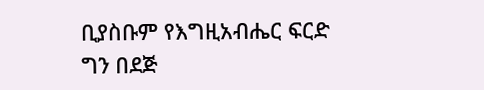ቢያስቡም የእግዚአብሔር ፍርድ ግን በደጅ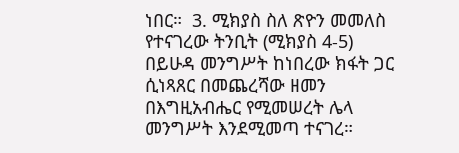ነበር።  3. ሚክያስ ስለ ጽዮን መመለስ የተናገረው ትንቢት (ሚክያስ 4-5) በይሁዳ መንግሥት ከነበረው ክፋት ጋር ሲነጻጸር በመጨረሻው ዘመን በእግዚአብሔር የሚመሠረት ሌላ መንግሥት እንደሚመጣ ተናገረ።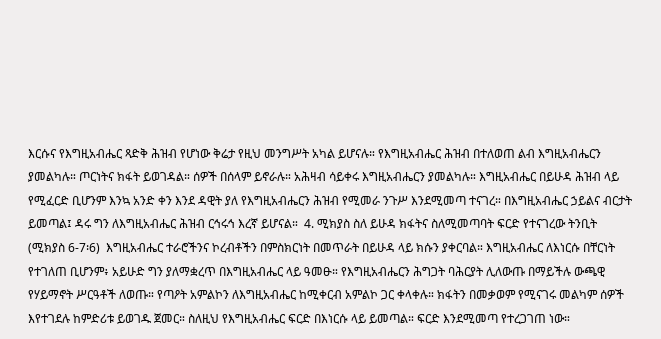እርሱና የእግዚአብሔር ጻድቅ ሕዝብ የሆነው ቅሬታ የዚህ መንግሥት አካል ይሆናሉ። የእግዚአብሔር ሕዝብ በተለወጠ ልብ እግዚአብሔርን ያመልካሉ። ጦርነትና ክፋት ይወገዳል። ሰዎች በሰላም ይኖራሉ። አሕዛብ ሳይቀሩ እግዚአብሔርን ያመልካሉ። እግዚአብሔር በይሁዳ ሕዝብ ላይ የሚፈርድ ቢሆንም እንኳ አንድ ቀን እንደ ዳዊት ያለ የእግዚአብሔርን ሕዝብ የሚመራ ንጉሥ እንደሚመጣ ተናገረ። በእግዚአብሔር ኃይልና ብርታት ይመጣል፤ ዳሩ ግን ለእግዚአብሔር ሕዝብ ርኅሩኅ እረኛ ይሆናል።  4. ሚክያስ ስለ ይሁዳ ክፋትና ስለሚመጣባት ፍርድ የተናገረው ትንቢት (ሚክያስ 6-7፡6)  እግዚአብሔር ተራሮችንና ኮረብቶችን በምስክርነት በመጥራት በይሁዳ ላይ ክሱን ያቀርባል። እግዚአብሔር ለእነርሱ በቸርነት የተገለጠ ቢሆንም፥ አይሁድ ግን ያለማቋረጥ በእግዚአብሔር ላይ ዓመፁ። የእግዚአብሔርን ሕግጋት ባሕርያት ሊለውጡ በማይችሉ ውጫዊ የሃይማኖት ሥርዓቶች ለወጡ። የጣዖት አምልኮን ለእግዚአብሔር ከሚቀርብ አምልኮ ጋር ቀላቀሉ። ክፋትን በመቃወም የሚናገሩ መልካም ሰዎች እየተገደሉ ከምድሪቱ ይወገዱ ጀመር። ስለዚህ የእግዚአብሔር ፍርድ በእነርሱ ላይ ይመጣል። ፍርድ እንደሚመጣ የተረጋገጠ ነው።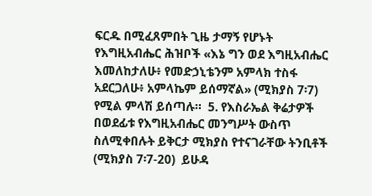ፍርዱ በሚፈጸምበት ጊዜ ታማኝ የሆኑት የእግዚአብሔር ሕዝቦች «እኔ ግን ወደ እግዚአብሔር እመለከታለሁ፥ የመድኃኒቴንም አምላክ ተስፋ አደርጋለሁ፥ አምላኬም ይሰማኛል» (ሚክያስ 7፡7) የሚል ምላሽ ይሰጣሉ።  5. የእስራኤል ቅሬታዎች በወደፊቱ የእግዚአብሔር መንግሥት ውስጥ ስለሚቀበሉት ይቅርታ ሚክያስ የተናገራቸው ትንቢቶች (ሚክያስ 7፡7-20)  ይሁዳ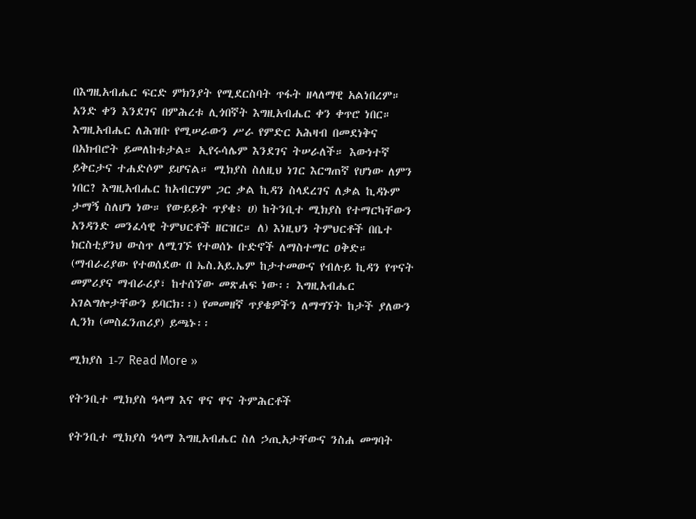በእግዚአብሔር ፍርድ ምክንያት የሚደርስባት ጥፋት ዘላለማዊ አልነበረም። አንድ ቀን እንደገና በምሕረቱ ሊጎበኛት እግዚአብሔር ቀን ቀጥሮ ነበር። እግዚአብሔር ለሕዝቡ የሚሠራውን ሥራ የምድር አሕዛብ በመደነቅና በአክብሮት ይመለከቱታል። ኢየሩሳሌም እንደገና ትሠራለች። እውነተኛ ይቅርታና ተሐድሶም ይሆናል። ሚክያስ ስለዚህ ነገር እርግጠኛ የሆነው ለምን ነበር? እግዚአብሔር ከአብርሃም ጋር ቃል ኪዳን ስላደረገና ለቃል ኪዳኑም ታማኝ ስለሆነ ነው። የውይይት ጥያቄ፥ ሀ) ከትንቢተ ሚክያስ የተማርካቸውን አንዳንድ መንፈሳዊ ትምህርቶች ዘርዝር። ለ) እነዚህን ትምህርቶች በቤተ ክርስቲያንህ ውስጥ ለሚገኙ የተወሰኑ ቡድኖች ለማስተማር ዐቅድ። (ማብራሪያው የተወሰደው በ ኤስ.አይ.ኤም ከታተመውና የብሉይ ኪዳን የጥናት መምሪያና ማብራሪያ፣ ከተሰኘው መጽሐፍ ነው፡፡ እግዚአብሔር አገልግሎታቸውን ይባርክ፡፡) የመመዘኛ ጥያቄዎችን ለማግኘት ከታች ያለውን ሊንክ (መስፈንጠሪያ) ይጫኑ፡፡

ሚክያስ 1-7 Read More »

የትንቢተ ሚክያስ ዓላማ እና ዋና ዋና ትምሕርቶች

የትንቢተ ሚክያስ ዓላማ እግዚአብሔር ስለ ኃጢአታቸውና ንስሐ መግባት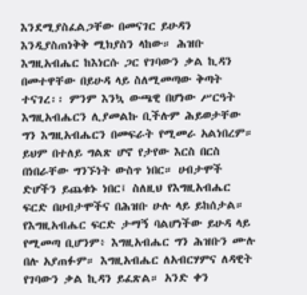እንደሚያስፈልጋቸው በመናገር ይሁዳን እንዲያስጠነቅቅ ሚክያስን ላከው። ሕዝቡ እግዚአብሔር ከእነርሱ ጋር የገባውን ቃል ኪዳን በመተዋቸው በይሁዳ ላይ ስለሚመጣው ቅጣት ተናገረ፡፡ ምንም እንኳ ውጫዊ በሆነው ሥርዓት እግዚአብሔርን ሊያመልኩ ቢችሉም ሕይወታቸው ግን እግዚአብሔርን በመፍራት የሚመራ አልነበረም። ይህም በተለይ ግልጽ ሆኖ የታየው እርስ በርስ በነበራቸው ግንኙነት ውስጥ ነበር። ሀብታሞች ድሆችን ይጨቁኑ ነበር፤ ስለዚህ የእግዚአብሔር ፍርድ በሀብታሞችና በሕዝቡ ሁሉ ላይ ይከሰታል። የእግዚአብሔር ፍርድ ታማኝ ባልሆነችው ይሁዳ ላይ የሚመጣ ቢሆንም፥ እግዚአብሔር ግን ሕዝቡን ሙሉ በሉ አያጠፉም። እግዚአብሔር ለአብርሃምና ለዳዊት የገባውን ቃል ኪዳን ይፈጽል። አንድ ቀን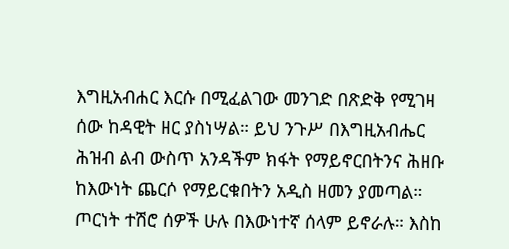እግዚአብሐር እርሱ በሚፈልገው መንገድ በጽድቅ የሚገዛ ሰው ከዳዊት ዘር ያስነሣል። ይህ ንጉሥ በእግዚአብሔር ሕዝብ ልብ ውስጥ አንዳችም ክፋት የማይኖርበትንና ሕዘቡ ከእውነት ጨርሶ የማይርቁበትን አዲስ ዘመን ያመጣል። ጦርነት ተሽሮ ሰዎች ሁሉ በእውነተኛ ሰላም ይኖራሉ። እስከ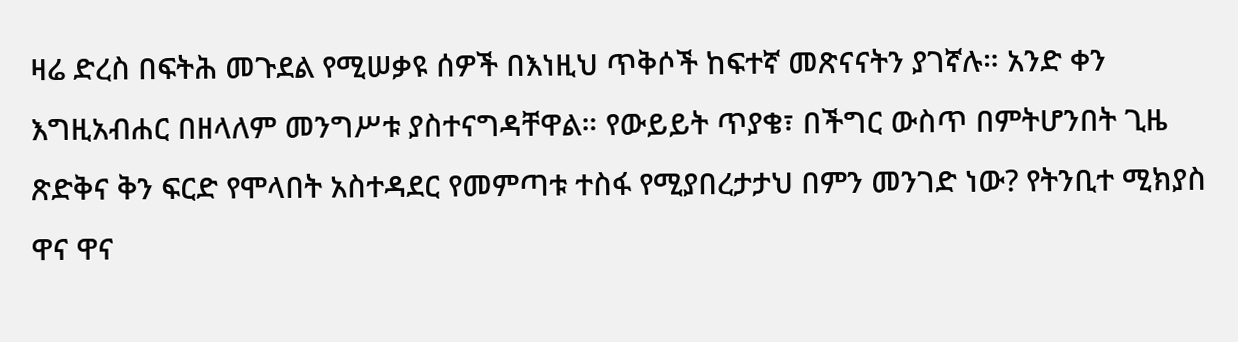ዛሬ ድረስ በፍትሕ መጉደል የሚሠቃዩ ሰዎች በእነዚህ ጥቅሶች ከፍተኛ መጽናናትን ያገኛሉ። አንድ ቀን እግዚአብሐር በዘላለም መንግሥቱ ያስተናግዳቸዋል። የውይይት ጥያቄ፣ በችግር ውስጥ በምትሆንበት ጊዜ ጽድቅና ቅን ፍርድ የሞላበት አስተዳደር የመምጣቱ ተስፋ የሚያበረታታህ በምን መንገድ ነው? የትንቢተ ሚክያስ ዋና ዋና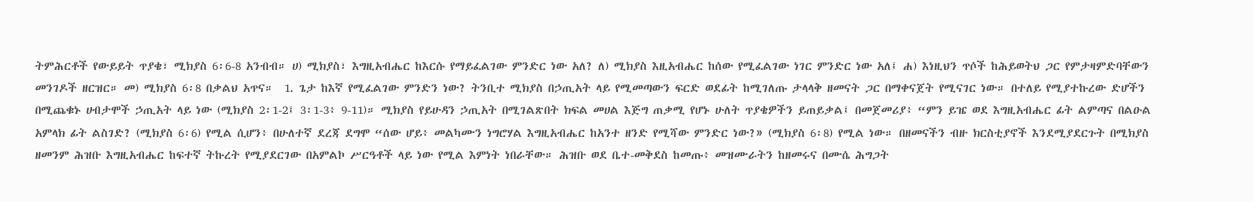ትምሕርቶች የውይይት ጥያቄ፣ ሚክያስ 6፡6-8 አንብብ። ሀ) ሚክያስ፣ እግዚአብሔር ከእርሱ የማይፈልገው ምንድር ነው አለ? ለ) ሚክያስ እዚአብሔር ከሰው የሚፈልገው ነገር ምንድር ነው አለ፤ ሐ) እነዚህን ጥሶች ከሕይወትህ ጋር የምታዛምድባቸውን መንገዶች ዘርዝር። መ) ሚክያስ 6፡8 በቃልህ አጥና።  1. ጌታ ከእኛ የሚፈልገው ምንድን ነው? ትንቢተ ሚክያስ በኃጢአት ላይ የሚመጣውን ፍርድ ወደፊት ከሚገለጡ ታላላቅ ዘመናት ጋር በማቀናጀት የሚናገር ነው። በተለይ የሚያተኩረው ድሆችን በሚጨቁኑ ሀብታሞች ኃጢአት ላይ ነው (ሚክያስ 2፡1-2፤ 3፡1-3፥ 9-11)። ሚክያስ የይሁዳን ኃጢአት በሚገልጽበት ክፍል መሀል እጅግ ጠቃሚ የሆኑ ሁለት ጥያቄዎችን ይጠይቃል፤ በመጀመሪያ፥ “ምን ይዤ ወደ እግዚአብሔር ፊት ልምጣና በልዑል አምላክ ፊት ልስገድ? (ሚክያስ 6፡6) የሚል ሲሆን፥ በሁለተኛ ደረጃ ደግሞ “ሰው ሆይ፥ መልካሙን ነግሮሃል እግዚአብሔር ከአንተ ዘንድ የሚሻው ምንድር ነው?» (ሚክያስ 6፡8) የሚል ነው። በዘመናችን ብዙ ክርስቲያኖች እንደሚያደርጉት በሚክያስ ዘመንም ሕዝቡ እግዚአብሔር ከፍተኛ ትኩረት የሚያደርገው በአምልኮ ሥርዓቶች ላይ ነው የሚል እምነት ነበራቸው። ሕዝቡ ወደ ቤተ-መቅደስ ከመጡ፥ መዝሙራትን ከዘመሩና በሙሴ ሕግጋት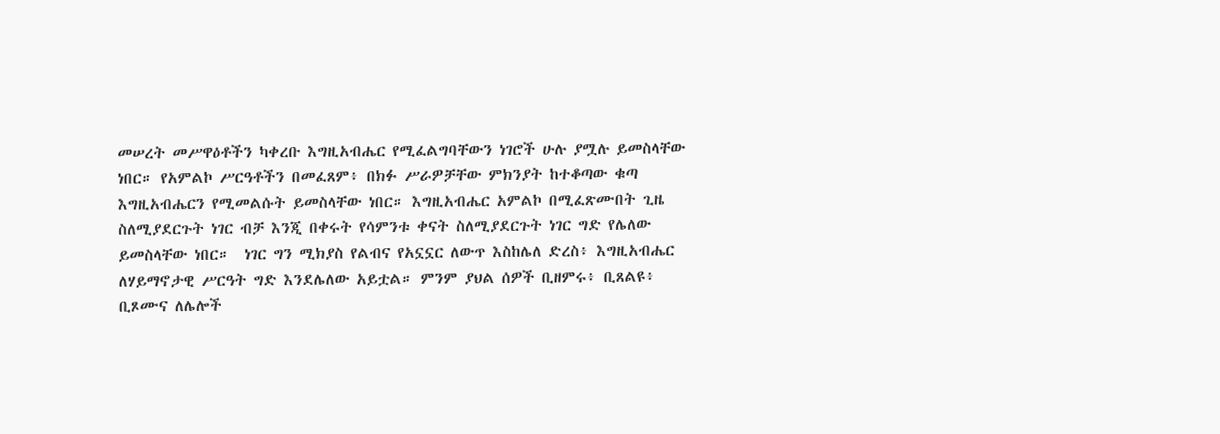መሠረት መሥዋዕቶችን ካቀረቡ እግዚአብሔር የሚፈልግባቸውን ነገሮች ሁሉ ያሟሉ ይመስላቸው ነበር። የአምልኮ ሥርዓቶችን በመፈጸም፥ በክፉ ሥራዎቻቸው ምክንያት ከተቆጣው ቁጣ እግዚአብሔርን የሚመልሱት ይመስላቸው ነበር። እግዚአብሔር አምልኮ በሚፈጽሙበት ጊዜ ስለሚያደርጉት ነገር ብቻ እንጂ በቀሩት የሳምንቱ ቀናት ስለሚያደርጉት ነገር ግድ የሌለው ይመስላቸው ነበር።  ነገር ግን ሚክያስ የልብና የአኗኗር ለውጥ እስከሌለ ድረስ፥ እግዚአብሔር ለሃይማኖታዊ ሥርዓት ግድ እንደሌለው አይቷል። ምንም ያህል ሰዎች ቢዘምሩ፥ ቢጸልዩ፥ ቢጾሙና ለሌሎች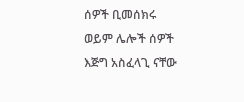ሰዎች ቢመሰክሩ ወይም ሌሎች ሰዎች እጅግ አስፈላጊ ናቸው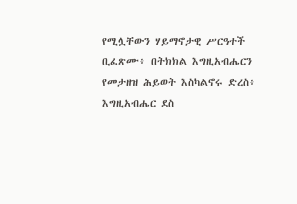የሚሏቸውን ሃይማኖታዊ ሥርዓተች ቢፈጽሙ፥ በትክክል እግዚአብሔርን የመታዘዝ ሕይወት እስካልኖሩ ድረስ፥ እግዚአብሔር ደስ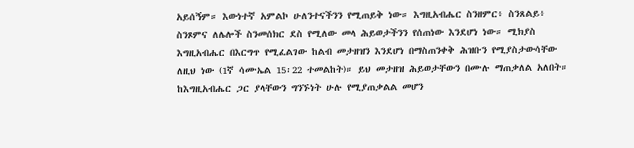አይሰኝም። እውነተኛ አምልኮ ሁለንተናችንን የሚጠይቅ ነው። እግዚአብሔር ስንዘምር፥ ስንጸልይ፥ ስንጾምና ለሌሎች ስንመሰክር ደስ የሚለው መላ ሕይወታችንን የሰጠነው እንደሆነ ነው። ሚክያስ እግዚአብሔር በእርግጥ የሚፈልገው ከልብ መታዘዝን እንደሆነ በማስጠንቀቅ ሕዝቡን የሚያስታውሳቸው ለዚህ ነው (1ኛ ሳሙኤል 15፡22 ተመልከት)። ይህ መታዘዝ ሕይወታቸውን በሙሉ ማጠቃለል አለበት። ከእግዚአብሔር ጋር ያላቸውን ግንኙነት ሁሉ የሚያጠቃልል መሆን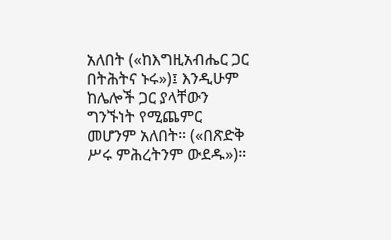አለበት («ከእግዚአብሔር ጋር በትሕትና ኑሩ»)፤ እንዲሁም ከሌሎች ጋር ያላቸውን ግንኙነት የሚጨምር መሆንም አለበት። («በጽድቅ ሥሩ ምሕረትንም ውደዱ»)።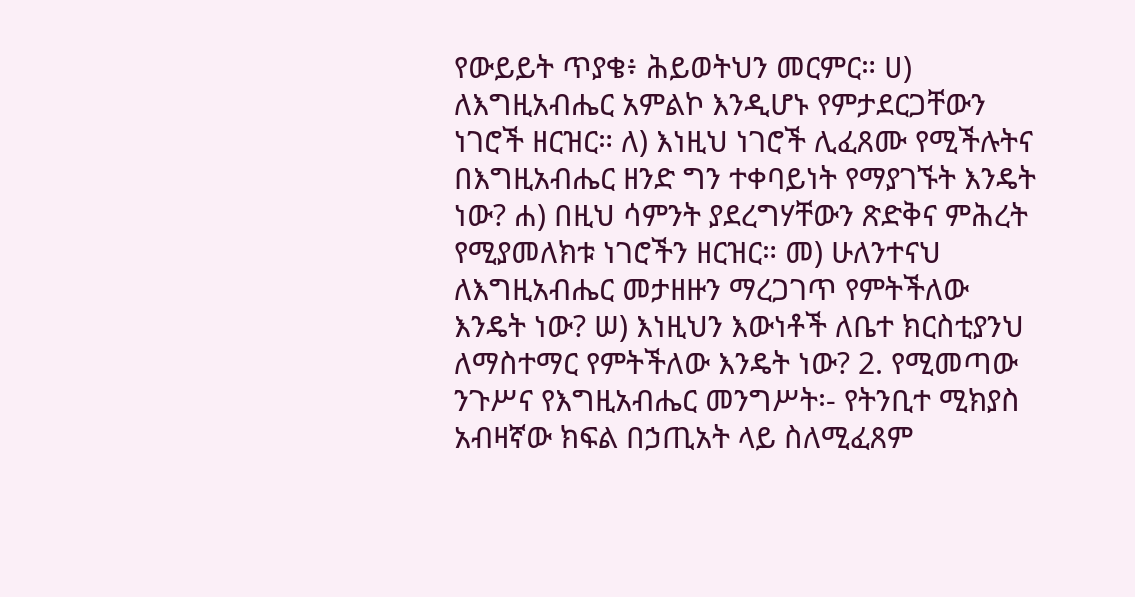የውይይት ጥያቄ፥ ሕይወትህን መርምር። ሀ) ለእግዚአብሔር አምልኮ እንዲሆኑ የምታደርጋቸውን ነገሮች ዘርዝር። ለ) እነዚህ ነገሮች ሊፈጸሙ የሚችሉትና በእግዚአብሔር ዘንድ ግን ተቀባይነት የማያገኙት እንዴት ነው? ሐ) በዚህ ሳምንት ያደረግሃቸውን ጽድቅና ምሕረት የሚያመለክቱ ነገሮችን ዘርዝር። መ) ሁለንተናህ ለእግዚአብሔር መታዘዙን ማረጋገጥ የምትችለው እንዴት ነው? ሠ) እነዚህን እውነቶች ለቤተ ክርስቲያንህ ለማስተማር የምትችለው እንዴት ነው? 2. የሚመጣው ንጉሥና የእግዚአብሔር መንግሥት፡- የትንቢተ ሚክያስ አብዛኛው ክፍል በኃጢአት ላይ ስለሚፈጸም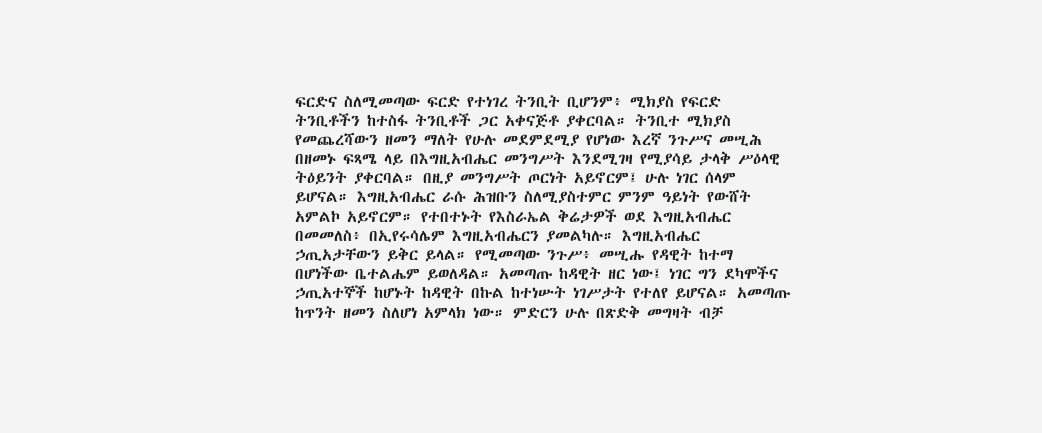ፍርድና ስለሚመጣው ፍርድ የተነገረ ትንቢት ቢሆንም፥ ሚክያስ የፍርድ ትንቢቶችን ከተስፋ ትንቢቶች ጋር አቀናጅቶ ያቀርባል። ትንቢተ ሚክያስ የመጨረሻውን ዘመን ማለት የሁሉ መደምደሚያ የሆነው እረኛ ንጉሥና መሢሕ በዘመኑ ፍጻሜ ላይ በእግዚአብሔር መንግሥት እንደሚገዛ የሚያሳይ ታላቅ ሥዕላዊ ትዕይንት ያቀርባል። በዚያ መንግሥት ጦርነት አይኖርም፤ ሁሉ ነገር ሰላም ይሆናል። እግዚአብሔር ራሱ ሕዝቡን ስለሚያስተምር ምንም ዓይነት የውሸት አምልኮ አይኖርም። የተበተኑት የእስራኤል ቅሬታዎች ወደ እግዚአብሔር በመመለስ፥ በኢየሩሳሌም እግዚአብሔርን ያመልካሉ። እግዚአብሔር ኃጢአታቸውን ይቅር ይላል። የሚመጣው ንጉሥ፥ መሢሑ የዳዊት ከተማ በሆነችው ቤተልሔም ይወለዳል። አመጣጡ ከዳዊት ዘር ነው፤ ነገር ግን ደካሞችና ኃጢአተኞች ከሆኑት ከዳዊት በኩል ከተነሡት ነገሥታት የተለየ ይሆናል። አመጣጡ ከጥንት ዘመን ስለሆነ አምላክ ነው። ምድርን ሁሉ በጽድቅ መግዛት ብቻ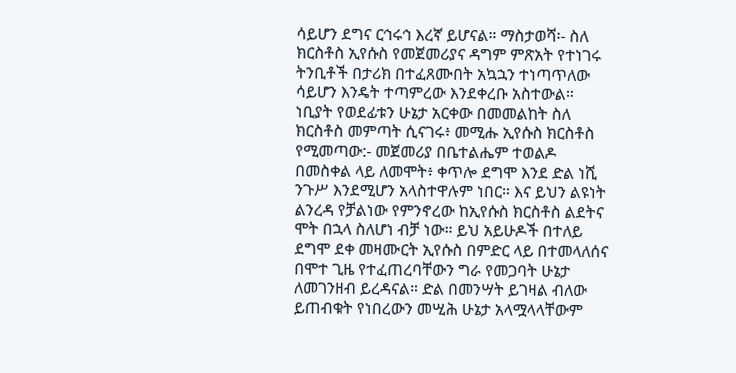ሳይሆን ደግና ርኅሩኅ እረኛ ይሆናል። ማስታወሻ፡- ስለ ክርስቶስ ኢየሱስ የመጀመሪያና ዳግም ምጽአት የተነገሩ ትንቢቶች በታሪክ በተፈጸሙበት አኳኋን ተነጣጥለው ሳይሆን እንዴት ተጣምረው እንደቀረቡ አስተውል። ነቢያት የወደፊቱን ሁኔታ አርቀው በመመልከት ስለ ክርስቶስ መምጣት ሲናገሩ፥ መሚሑ ኢየሱስ ክርስቶስ የሚመጣው:- መጀመሪያ በቤተልሔም ተወልዶ በመስቀል ላይ ለመሞት፥ ቀጥሎ ደግሞ እንደ ድል ነሺ ንጉሥ እንደሚሆን አላስተዋሉም ነበር። እና ይህን ልዩነት ልንረዳ የቻልነው የምንኖረው ከኢየሱስ ክርስቶስ ልደትና ሞት በኋላ ስለሆነ ብቻ ነው። ይህ አይሁዶች በተለይ ደግሞ ደቀ መዛሙርት ኢየሱስ በምድር ላይ በተመላለሰና በሞተ ጊዜ የተፈጠረባቸውን ግራ የመጋባት ሁኔታ ለመገንዘብ ይረዳናል። ድል በመንሣት ይገዛል ብለው ይጠብቁት የነበረውን መሢሕ ሁኔታ አላሟላላቸውም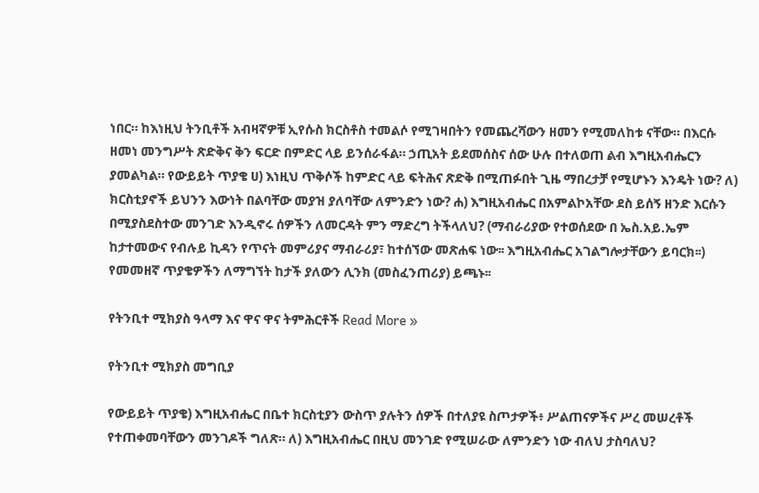ነበር። ከእነዚህ ትንቢቶች አብዛኛዎቹ ኢየሱስ ክርስቶስ ተመልሶ የሚገዛበትን የመጨረሻውን ዘመን የሚመለከቱ ናቸው። በእርሱ ዘመነ መንግሥት ጽድቅና ቅን ፍርድ በምድር ላይ ይንሰራፋል። ኃጢአት ይደመሰስና ሰው ሁሉ በተለወጠ ልብ እግዚአብሔርን ያመልካል። የውይይት ጥያቄ ሀ) እነዚህ ጥቅሶች ከምድር ላይ ፍትሕና ጽድቅ በሚጠፉበት ጊዜ ማበረታቻ የሚሆኑን እንዴት ነው? ለ) ክርስቲያኖች ይህንን እውነት በልባቸው መያዝ ያለባቸው ለምንድን ነው? ሐ) እግዚአብሔር በአምልኮአቸው ደስ ይሰኝ ዘንድ እርሱን በሚያስደስተው መንገድ እንዲኖሩ ሰዎችን ለመርዳት ምን ማድረግ ትችላለህ? (ማብራሪያው የተወሰደው በ ኤስ.አይ.ኤም ከታተመውና የብሉይ ኪዳን የጥናት መምሪያና ማብራሪያ፣ ከተሰኘው መጽሐፍ ነው፡፡ እግዚአብሔር አገልግሎታቸውን ይባርክ፡፡) የመመዘኛ ጥያቄዎችን ለማግኘት ከታች ያለውን ሊንክ (መስፈንጠሪያ) ይጫኑ፡፡

የትንቢተ ሚክያስ ዓላማ እና ዋና ዋና ትምሕርቶች Read More »

የትንቢተ ሚክያስ መግቢያ

የውይይት ጥያቄ) እግዚአብሔር በቤተ ክርስቲያን ውስጥ ያሉትን ሰዎች በተለያዩ ስጦታዎች፥ ሥልጠናዎችና ሥረ መሠረቶች የተጠቀመባቸውን መንገዶች ግለጽ። ለ) እግዚአብሔር በዚህ መንገድ የሚሠራው ለምንድን ነው ብለህ ታስባለህ?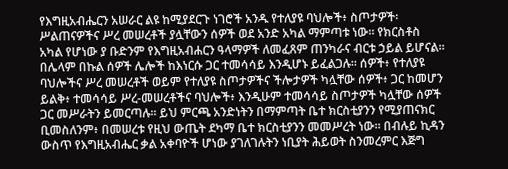የእግዚአብሔርን አሠራር ልዩ ከሚያደርጉ ነገሮች አንዱ የተለያዩ ባህሎች፥ ስጦታዎች፡ ሥልጠናዎችና ሥረ መሠረቶች ያሏቸውን ሰዎች ወደ አንድ አካል ማምጣቱ ነው። የክርስቶስ አካል የሆነው ያ ቡድንም የእግዚአብሐርን ዓላማዎች ለመፈጸም ጠንካራና ብርቱ ኃይል ይሆናል። በሌላም በኩል ሰዎች ሌሎች ከእነርሱ ጋር ተመሳሳይ እንዲሆኑ ይፈልጋሉ። ሰዎች፥ የተለያዩ ባህሎችና ሥረ መሠረቶች ወይም የተለያዩ ስጦታዎችና ችሎታዎች ካሏቸው ሰዎች፥ ጋር ከመሆን ይልቅ፥ ተመሳሳይ ሥረ-መሠረቶችና ባህሎች፥ እንዲሁም ተመሳሳይ ስጦታዎች ካሏቸው ሰዎች ጋር መሥራትን ይመርጣሉ። ይህ ምርጫ አንድነትን በማምጣት ቤተ ክርስቲያንን የሚያጠናክር ቢመስለንም፥ በመሠረቱ የዚህ ውጤት ደካማ ቤተ ክርስቲያንን መመሥረት ነው። በብሉይ ኪዳን ውስጥ የእግዚአብሔር ቃል አቀባዮች ሆነው ያገለገሉትን ነቢያት ሕይወት ስንመረምር እጅግ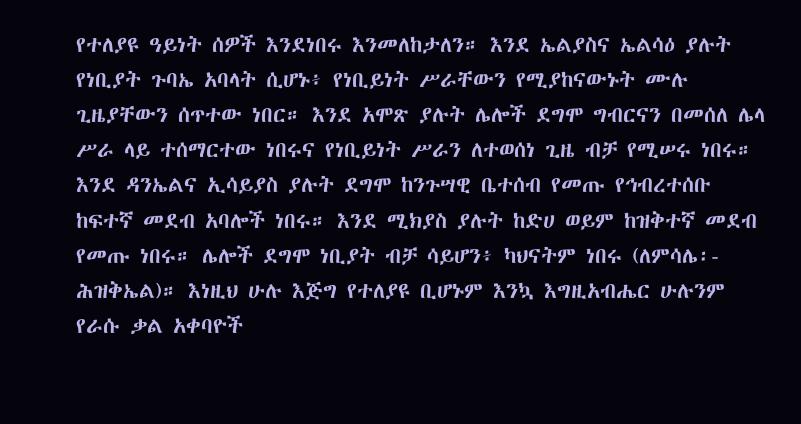የተለያዩ ዓይነት ሰዎች እንደነበሩ እንመለከታለን። እንደ ኤልያስና ኤልሳዕ ያሉት የነቢያት ጉባኤ አባላት ሲሆኑ፥ የነቢይነት ሥራቸውን የሚያከናውኑት ሙሉ ጊዜያቸውን ሰጥተው ነበር። እንደ አሞጽ ያሉት ሌሎች ደግሞ ግብርናን በመሰለ ሌላ ሥራ ላይ ተሰማርተው ነበሩና የነቢይነት ሥራን ለተወሰነ ጊዜ ብቻ የሚሠሩ ነበሩ። እንደ ዳንኤልና ኢሳይያስ ያሉት ደግሞ ከንጉሣዊ ቤተሰብ የመጡ የኅብረተሰቡ ከፍተኛ መደብ አባሎች ነበሩ። እንደ ሚክያስ ያሉት ከድሀ ወይም ከዝቅተኛ መደብ የመጡ ነበሩ። ሌሎች ደግሞ ነቢያት ብቻ ሳይሆን፥ ካህናትም ነበሩ (ለምሳሌ፡- ሕዝቅኤል)። እነዚህ ሁሉ እጅግ የተለያዩ ቢሆኑም እንኳ እግዚአብሔር ሁሉንም የራሱ ቃል አቀባዮች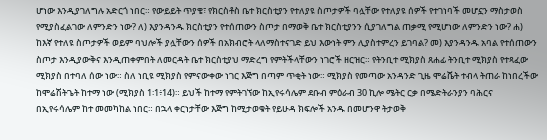ሆነው እንዲያገለግሉ አድርጎ ነበር። የውይይት ጥያቄ፣ የክርስቶስ ቤተ ክርስቲያን የተለያዩ ስጦታዎች ባሏቸው የተለያዩ ሰዎች የተገነባች መሆኗን ማስታወስ የሚያስፈልገው ለምንድን ነው? ለ) እያንዳንዱ ክርስቲያን የተሰጠውን ስጦታ በማወቅ ቤተ ክርስቲያንን ሲያገለግል ጠቃሚ የሚሆነው ለምንድን ነው? ሐ) ከእኛ የተለዩ ስጦታዎች ወይም ባህሎች ያሏቸውን ሰዎች በአክብሮት ላለማስተናገድ ይህ እውነት ምን ሊያስተምረን ይገባል? መ) እያንዳንዱ አባል የተሰጠውን ስጦታ እንዲያውቅና እንዲጠቀምበት ለመርዳት ቤተ ክርስቲያህ ማድረግ የምትችላቸውን ነገሮች ዘርዝር። የትንቢተ ሚክያስ ጸሐፊ ትንቢተ ሚክያስ የተጻፈው ሚክያስ በተባለ ሰው ነው። ስለ ነቢዩ ሚክያስ የምናውቀው ነገር እጅግ በጣም ጥቂት ነው። ሚክያስ የመጣው አንዳንድ ጊዜ ሞሬሼት ተብላ ትጠራ ከነበረችው ከሞሬሽትጌት ከተማ ነው (ሚክያስ 1፡1፥14)። ይህች ከተማ የምትገኘው ከኢየሩሳሌም ደቡብ ምዕራብ 30 ኪሎ ሜትር ርቃ በሜድትራንያን ባሕርና በኢየሩሳሌም ከተ መመካከል ነበር። በኋላ ቀርነታቸው እጅግ ከሚታወቁት የይሁዳ ክፍሎች አንዱ በመሆንዋ ትታወቅ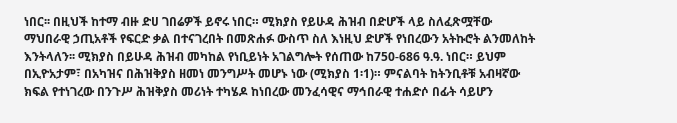ነበር፡፡ በዚህች ከተማ ብዙ ድሀ ገበሬዎች ይኖሩ ነበር። ሚክያስ የይሁዳ ሕዝብ በድሆች ላይ ስለፈጽሟቸው ማህበራዊ ኃጢአቶች የፍርድ ቃል በተናገረበት በመጽሐፉ ውስጥ ስለ እነዚህ ድሆች የነበረውን አትኩሮት ልንመለከት እንትላለን፡፡ ሚክያስ በይሁዳ ሕዝብ መካከል የነቢይነት አገልግሎት የሰጠው ከ750-686 ዓ.ዓ. ነበር። ይህም በኢዮአታም፣ በአካዝና በሕዝቅያስ ዘመነ መንግሥት መሆኑ ነው (ሚክያስ 1፡1)። ምናልባት ከትንቢቶቹ አብዛኛው ክፍል የተነገረው በንጉሥ ሕዝቅያስ መሪነት ተካሄዶ ከነበረው መንፈሳዊና ማኅበራዊ ተሐድሶ በፊት ሳይሆን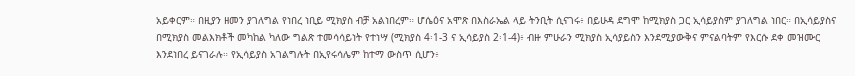አይቀርም። በዚያን ዘመን ያገለግል የነበረ ነቢይ ሚክያስ ብቻ አልነበረም። ሆሴዕና አሞጽ በእስራኤል ላይ ትንቢት ሲናገሩ፥ በይሁዳ ደግሞ ከሚክያስ ጋር ኢሳይያስም ያገለግል ነበር። በኢሳይያስና በሚክያስ መልእክቶች መካከል ካለው ግልጽ ተመሳሳይነት የተነሣ (ሚክያስ 4፡1-3 ና ኢሳይያስ 2፡1-4)፥ ብዙ ምሁራን ሚክያስ ኢሳያይስን እንደሚያውቅና ምናልባትም የእርሱ ደቀ መዝሙር እንደነበረ ይናገራሉ። የኢሳይያስ አገልግሉት በኢየሩሳሌም ከተማ ውስጥ ሲሆን፥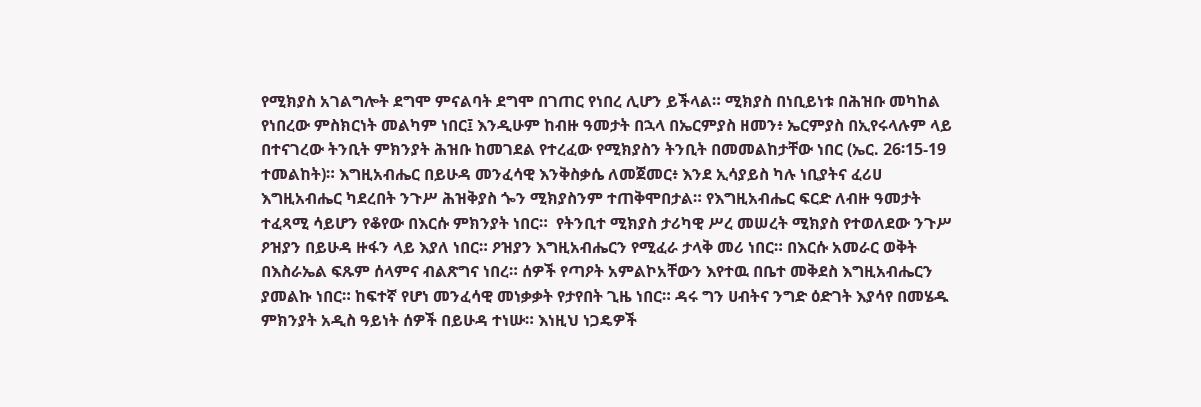የሚክያስ አገልግሎት ደግሞ ምናልባት ደግሞ በገጠር የነበረ ሊሆን ይችላል። ሚክያስ በነቢይነቱ በሕዝቡ መካከል የነበረው ምስክርነት መልካም ነበር፤ እንዲሁም ከብዙ ዓመታት በኋላ በኤርምያስ ዘመን፥ ኤርምያስ በኢየሩላሉም ላይ በተናገረው ትንቢት ምክንያት ሕዝቡ ከመገደል የተረፈው የሚክያስን ትንቢት በመመልከታቸው ነበር (ኤር. 26፡15-19 ተመልከት)። እግዚአብሔር በይሁዳ መንፈሳዊ እንቅስቃሴ ለመጀመር፥ እንደ ኢሳያይስ ካሉ ነቢያትና ፈሪሀ እግዚአብሔር ካደረበት ንጉሥ ሕዝቅያስ ጐን ሚክያስንም ተጠቅሞበታል። የእግዚአብሔር ፍርድ ለብዙ ዓመታት ተፈጻሚ ሳይሆን የቆየው በእርሱ ምክንያት ነበር።  የትንቢተ ሚክያስ ታሪካዊ ሥረ መሠረት ሚክያስ የተወለደው ንጉሥ ዖዝያን በይሁዳ ዙፋን ላይ እያለ ነበር። ዖዝያን እግዚአብሔርን የሚፈራ ታላቅ መሪ ነበር። በእርሱ አመራር ወቅት በእስራኤል ፍጹም ሰላምና ብልጽግና ነበረ። ሰዎች የጣዖት አምልኮአቸውን እየተዉ በቤተ መቅደስ እግዚአብሔርን ያመልኩ ነበር። ከፍተኛ የሆነ መንፈሳዊ መነቃቃት የታየበት ጊዜ ነበር። ዳሩ ግን ሀብትና ንግድ ዕድገት እያሳየ በመሄዱ ምክንያት አዲስ ዓይነት ሰዎች በይሁዳ ተነሡ። እነዚህ ነጋዴዎች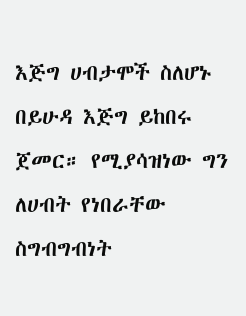እጅግ ሀብታሞች ስለሆኑ በይሁዳ እጅግ ይከበሩ ጀመር። የሚያሳዝነው ግን ለሀብት የነበራቸው ስግብግብነት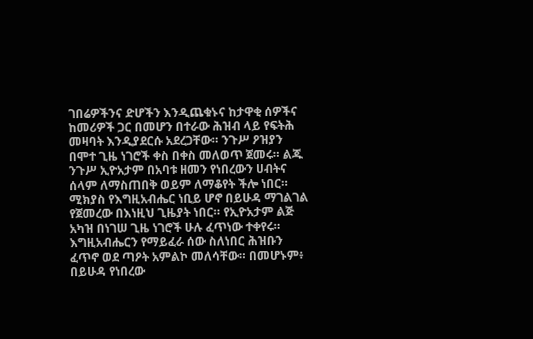ገበሬዎችንና ድሆችን እንዲጨቁኑና ከታዋቂ ሰዎችና ከመሪዎች ጋር በመሆን በተራው ሕዝብ ላይ የፍትሕ መዛባት እንዲያደርሱ አደረጋቸው። ንጉሥ ዖዝያን በሞተ ጊዜ ነገሮች ቀስ በቀስ መለወጥ ጀመሩ። ልጁ ንጉሥ ኢዮአታም በአባቱ ዘመን የነበረውን ሀብትና ሰላም ለማስጠበቅ ወይም ለማቆየት ችሎ ነበር። ሚክያስ የእግዚአብሔር ነቢይ ሆኖ በይሁዳ ማገልገል የጀመረው በእነዚህ ጊዜያት ነበር። የኢዮአታም ልጅ አካዝ በነገሠ ጊዜ ነገሮች ሁሉ ፈጥነው ተቀየሩ። እግዚአብሔርን የማይፈራ ሰው ስለነበር ሕዝቡን ፈጥኖ ወደ ጣዖት አምልኮ መለሳቸው። በመሆኑም፥ በይሁዳ የነበረው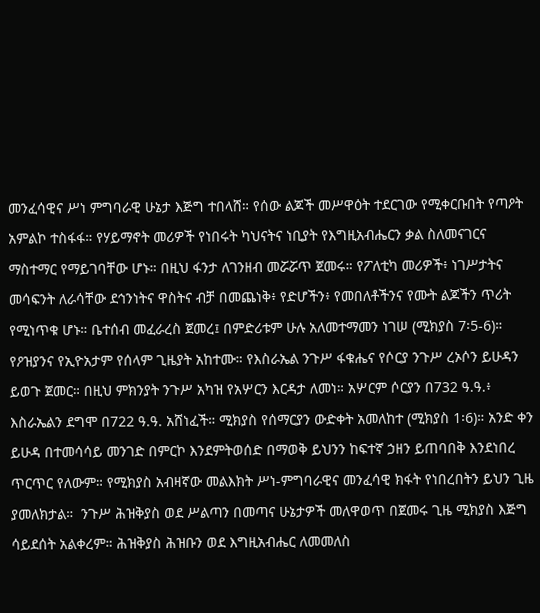መንፈሳዊና ሥነ ምግባራዊ ሁኔታ እጅግ ተበላሸ። የሰው ልጆች መሥዋዕት ተደርገው የሚቀርቡበት የጣዖት አምልኮ ተስፋፋ። የሃይማኖት መሪዎች የነበሩት ካህናትና ነቢያት የእግዚአብሔርን ቃል ስለመናገርና ማስተማር የማይገባቸው ሆኑ። በዚህ ፋንታ ለገንዘብ መሯሯጥ ጀመሩ። የፖለቲካ መሪዎች፥ ነገሥታትና መሳፍንት ለራሳቸው ደኅንነትና ዋስትና ብቻ በመጨነቅ፥ የድሆችን፥ የመበለቶችንና የሙት ልጆችን ጥሪት የሚነጥቁ ሆኑ። ቤተሰብ መፈራረስ ጀመረ፤ በምድሪቱም ሁሉ አለመተማመን ነገሠ (ሚክያስ 7፡5-6)። የዖዝያንና የኢዮአታም የሰላም ጊዜያት አከተሙ። የእስራኤል ንጉሥ ፋቁሔና የሶርያ ንጉሥ ረኦሶን ይሁዳን ይወጉ ጀመር። በዚህ ምክንያት ንጉሥ አካዝ የአሦርን እርዳታ ለመነ። አሦርም ሶርያን በ732 ዓ.ዓ.፥ እስራኤልን ደግሞ በ722 ዓ.ዓ. አሸነፈች። ሚክያስ የሰማርያን ውድቀት አመለከተ (ሚክያስ 1፡6)። አንድ ቀን ይሁዳ በተመሳሳይ መንገድ በምርኮ እንደምትወሰድ በማወቅ ይህንን ከፍተኛ ኃዘን ይጠባበቅ እንደነበረ ጥርጥር የለውም። የሚክያስ አብዛኛው መልእክት ሥነ-ምግባራዊና መንፈሳዊ ክፋት የነበረበትን ይህን ጊዜ ያመለክታል።  ንጉሥ ሕዝቅያስ ወደ ሥልጣን በመጣና ሁኔታዎች መለዋወጥ በጀመሩ ጊዜ ሚክያስ እጅግ ሳይደሰት አልቀረም። ሕዝቅያስ ሕዝቡን ወደ እግዚአብሔር ለመመለስ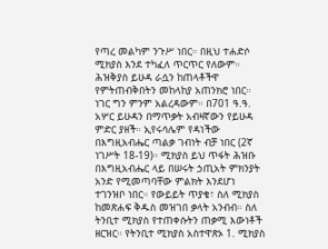የጣረ መልካም ንጉሥ ነበር። በዚህ ተሐድሶ ሚክያስ እንደ ተካፈለ ጥርጥር የለውም። ሕዝቅያስ ይሁዳ ራሷን ከጠላቶችዋ የምትጠብቅበትን መከላከያ አጠንክሮ ነበር። ነገር ግን ምንም አልረዳውም። በ701 ዓ.ዓ. አሦር ይሁዳን በማጥቃት አብዛኛውን የይሁዳ ምድር ያዘች። ኢየሩሳሌም የዳነችው በእግዚአብሔር ጣልቃ ገብነት ብቻ ነበር (2ኛ ነገሥት 18-19)። ሚክያስ ይህ ጥፋት ሕዝቡ በእግዚአብሔር ላይ በሠሩት ኃጢአት ምክንያት አንድ የሚመጣባቸው ምልክት እንደሆነ ተገንዝቦ ነበር። የውይይት ጥያቄ፣ ስለ ሚክያስ ከመጽሐፍ ቅዱስ መዝገበ ቃላት አንብብ። ስለ ትንቢተ ሚክያስ የተጠቀሱትን ጠቃሚ እውነቶች ዘርዝር። የትንቢተ ሚክያስ አስተዋጽኦ 1. ሚክያስ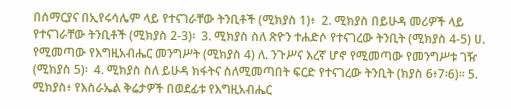በሰማርያና በኢየሩሳሌም ላይ የተናገራቸው ትንቢቶች (ሚክያስ 1)፥  2. ሚክያስ በይሁዳ መሪዎች ላይ የተናገራቸው ትንቢቶች (ሚክያስ 2-3)፡  3. ሚክያስ ስለ ጽዮን ተሐድሶ የተናገረው ትንቢት (ሚክያስ 4-5) ሀ. የሚመጣው የእግዚአብሔር መንግሥት (ሚክያስ 4) ለ. ንጉሥና እረኛ ሆኖ የሚመጣው የመንግሥቱ ገዥ (ሚክያስ 5)፡  4. ሚክያስ ስለ ይሁዳ ክፋትና ስለሚመጣበት ፍርድ የተናገረው ትንቢት (ክያስ 6፥7፡6)። 5. ሚክያስ፥ የእስራኤል ቅሬታዎች በወደፊቱ የእግዚአብሔር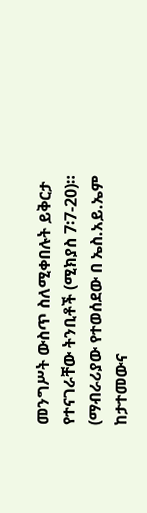መንግሥት ውስጥ ስለሚቀበሉት ይቅርታ የተናገራቸው ትንቢቶች (ሚክያስ 7፡7-20)። (ማብራሪያው የተወሰደው በ ኤስ.አይ.ኤም ከታተመውና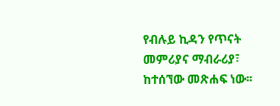የብሉይ ኪዳን የጥናት መምሪያና ማብራሪያ፣ ከተሰኘው መጽሐፍ ነው፡፡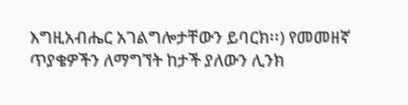እግዚአብሔር አገልግሎታቸውን ይባርክ፡፡) የመመዘኛ ጥያቄዎችን ለማግኘት ከታች ያለውን ሊንክ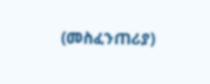(መስፈንጠሪያ)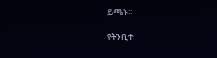ይጫኑ፡፡

የትንቢተ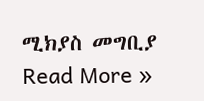ሚክያስ መግቢያ Read More »